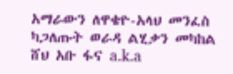አማራውን ለዋቄዮ-አላህ መንፈስ ካጋለጡት ወራዳ ልሂቃን መካከል ሸህ አቡ ፋና a.k.a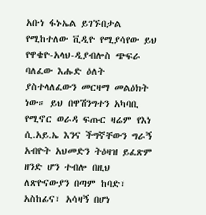አቡነ ፋኑኤል ይገኙበታል
የሚከተለው ቪዲዮ የሚያሳየው ይህ የዋቄዮ-አላህ-ዲያብሎስ ጭፍራ ባለፈው እሑድ ዕለት ያስተላለፈውን መርዛማ መልዕክት ነው። ይህ በዋሽንግተን አካባቢ የሚኖር ወራዳ ፍጡር ዛሬም የእነ ሲ.አይ.ኤ እንና ችግኛቸውን ግራኝ አብዮት አህመድን ትዕዛዝ ይፈጽም ዘንድ ሆን ተብሎ በዚህ ለጽዮናውያን በጣም ከባድ፣ አስከፊና፣ አሳዛኝ በሆነ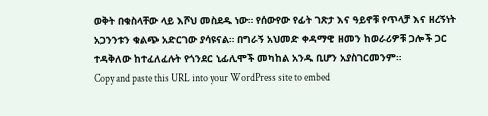ወቅት በቁስላቸው ላይ እሾህ መስደዱ ነው። የሰውየው የፊት ገጽታ እና ዓይኖቹ የጥላቻ እና ዘረኝነት አጋንንቱን ቁልጭ አድርገው ያሳዩናል። በግራኝ አህመድ ቀዳማዊ ዘመን ከወራሪዎቹ ጋሎች ጋር ተዳቅለው ከተፈለፈሉት የጎንደር ኒፊሊሞች መካከል አንዱ ቢሆን አያስገርመንም።
Copy and paste this URL into your WordPress site to embed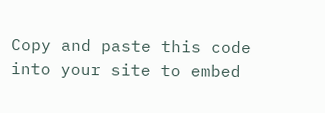Copy and paste this code into your site to embed